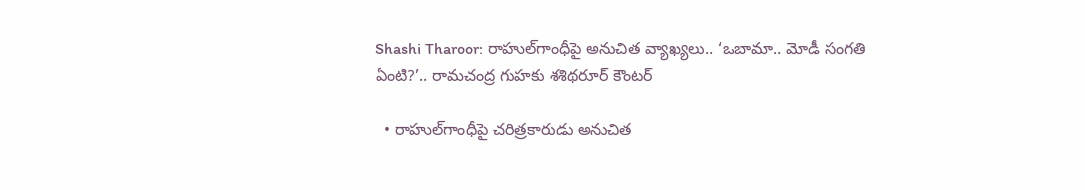Shashi Tharoor: రాహుల్‌గాంధీపై అనుచిత వ్యాఖ్యలు.. ‘ఒబామా.. మోడీ సంగతి ఏంటి?’.. రామచంద్ర గుహకు శశిథరూర్ కౌంటర్

  • రాహుల్‌గాంధీపై చరిత్రకారుడు అనుచిత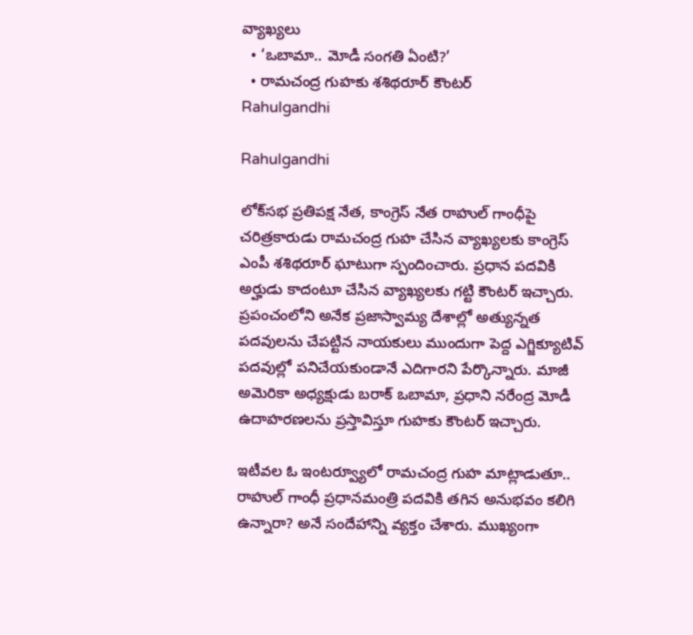వ్యాఖ్యలు
  • ‘ఒబామా.. మోడీ సంగతి ఏంటి?’
  • రామచంద్ర గుహకు శశిథరూర్ కౌంటర్
Rahulgandhi

Rahulgandhi

లోక్‌సభ ప్రతిపక్ష నేత, కాంగ్రెస్ నేత రాహుల్ గాంధీపై చరిత్రకారుడు రామచంద్ర గుహ చేసిన వ్యాఖ్యలకు కాంగ్రెస్ ఎంపీ శశిథరూర్ ఘాటుగా స్పందించారు. ప్రధాన పదవికి అర్హుడు కాదంటూ చేసిన వ్యాఖ్యలకు గట్టి కౌంటర్ ఇచ్చారు. ప్రపంచంలోని అనేక ప్రజాస్వామ్య దేశాల్లో అత్యున్నత పదవులను చేపట్టిన నాయకులు ముందుగా పెద్ద ఎగ్జిక్యూటివ్ పదవుల్లో పనిచేయకుండానే ఎదిగారని పేర్కొన్నారు. మాజీ అమెరికా అధ్యక్షుడు బరాక్ ఒబామా, ప్రధాని నరేంద్ర మోడీ ఉదాహరణలను ప్రస్తావిస్తూ గుహకు కౌంటర్ ఇచ్చారు.

ఇటీవల ఓ ఇంటర్వ్యూలో రామచంద్ర గుహ మాట్లాడుతూ.. రాహుల్ గాంధీ ప్రధానమంత్రి పదవికి తగిన అనుభవం కలిగి ఉన్నారా? అనే సందేహాన్ని వ్యక్తం చేశారు. ముఖ్యంగా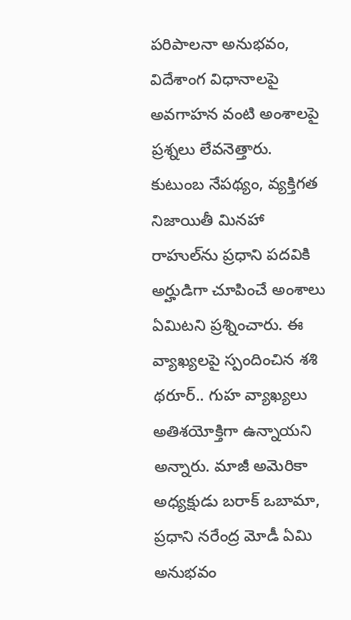పరిపాలనా అనుభవం, విదేశాంగ విధానాలపై అవగాహన వంటి అంశాలపై ప్రశ్నలు లేవనెత్తారు. కుటుంబ నేపథ్యం, వ్యక్తిగత నిజాయితీ మినహా రాహుల్‌ను ప్రధాని పదవికి అర్హుడిగా చూపించే అంశాలు ఏమిటని ప్రశ్నించారు. ఈ వ్యాఖ్యలపై స్పందించిన శశి థరూర్.. గుహ వ్యాఖ్యలు అతిశయోక్తిగా ఉన్నాయని అన్నారు. మాజీ అమెరికా అధ్యక్షుడు బరాక్ ఒబామా, ప్రధాని నరేంద్ర మోడీ ఏమి అనుభవం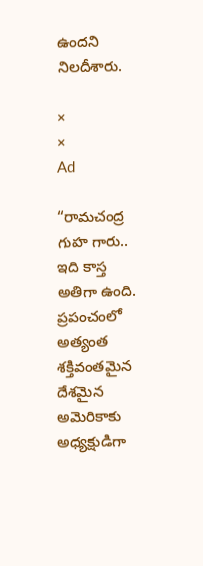ఉందని నిలదీశారు.

×
×
Ad

“రామచంద్ర గుహ గారు.. ఇది కాస్త అతిగా ఉంది. ప్రపంచంలో అత్యంత శక్తివంతమైన దేశమైన అమెరికాకు అధ్యక్షుడిగా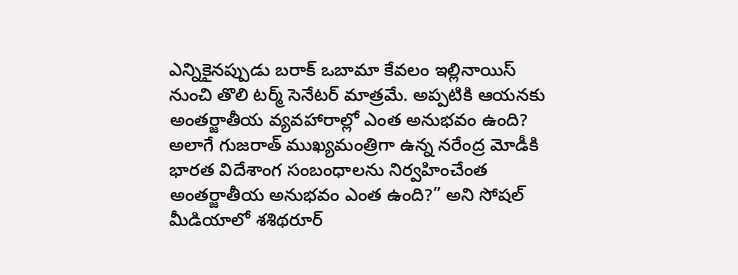ఎన్నికైనప్పుడు బరాక్ ఒబామా కేవలం ఇల్లినాయిస్ నుంచి తొలి టర్మ్ సెనేటర్ మాత్రమే. అప్పటికి ఆయనకు అంతర్జాతీయ వ్యవహారాల్లో ఎంత అనుభవం ఉంది? అలాగే గుజరాత్ ముఖ్యమంత్రిగా ఉన్న నరేంద్ర మోడీకి భారత విదేశాంగ సంబంధాలను నిర్వహించేంత అంతర్జాతీయ అనుభవం ఎంత ఉంది?” అని సోషల్ మీడియాలో శశిథరూర్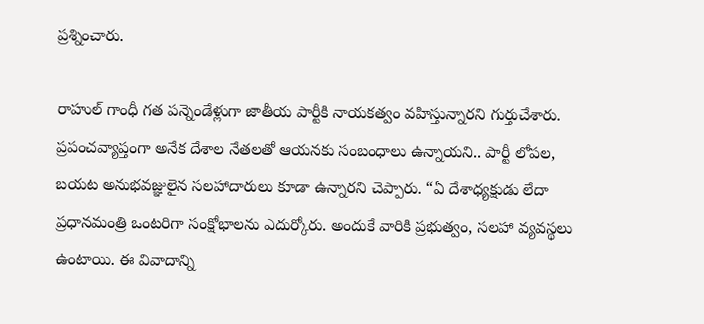ప్రశ్నించారు.

రాహుల్ గాంధీ గత పన్నెండేళ్లుగా జాతీయ పార్టీకి నాయకత్వం వహిస్తున్నారని గుర్తుచేశారు. ప్రపంచవ్యాప్తంగా అనేక దేశాల నేతలతో ఆయనకు సంబంధాలు ఉన్నాయని.. పార్టీ లోపల, బయట అనుభవజ్ఞులైన సలహాదారులు కూడా ఉన్నారని చెప్పారు. “ఏ దేశాధ్యక్షుడు లేదా ప్రధానమంత్రి ఒంటరిగా సంక్షోభాలను ఎదుర్కోరు. అందుకే వారికి ప్రభుత్వం, సలహా వ్యవస్థలు ఉంటాయి. ఈ వివాదాన్ని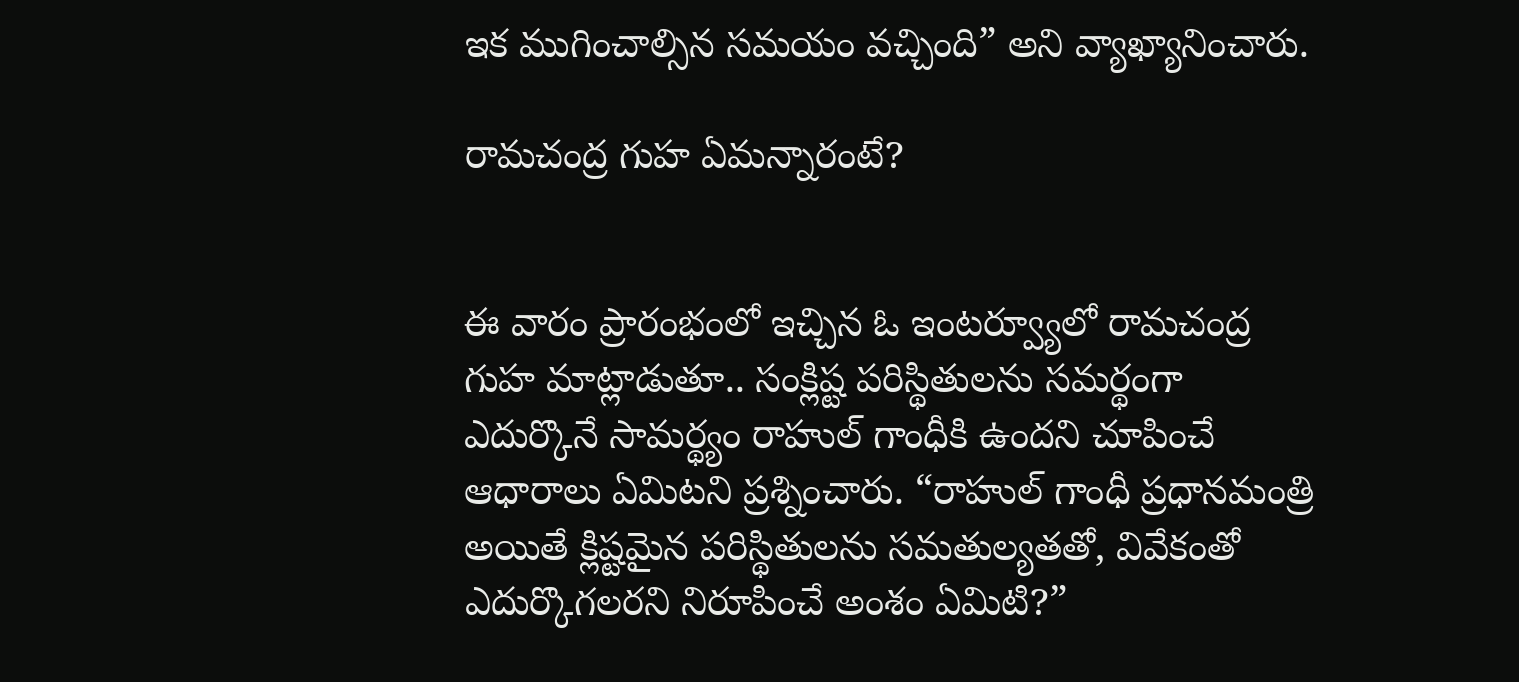ఇక ముగించాల్సిన సమయం వచ్చింది” అని వ్యాఖ్యానించారు.

రామచంద్ర గుహ ఏమన్నారంటే?


ఈ వారం ప్రారంభంలో ఇచ్చిన ఓ ఇంటర్వ్యూలో రామచంద్ర గుహ మాట్లాడుతూ.. సంక్లిష్ట పరిస్థితులను సమర్థంగా ఎదుర్కొనే సామర్థ్యం రాహుల్ గాంధీకి ఉందని చూపించే ఆధారాలు ఏమిటని ప్రశ్నించారు. “రాహుల్ గాంధీ ప్రధానమంత్రి అయితే క్లిష్టమైన పరిస్థితులను సమతుల్యతతో, వివేకంతో ఎదుర్కొగలరని నిరూపించే అంశం ఏమిటి?”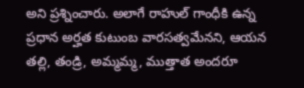అని ప్రశ్నించారు. అలాగే రాహుల్ గాంధీకి ఉన్న ప్రధాన అర్హత కుటుంబ వారసత్వమేనని, ఆయన తల్లి, తండ్రి, అమ్మమ్మ, ముత్తాత అందరూ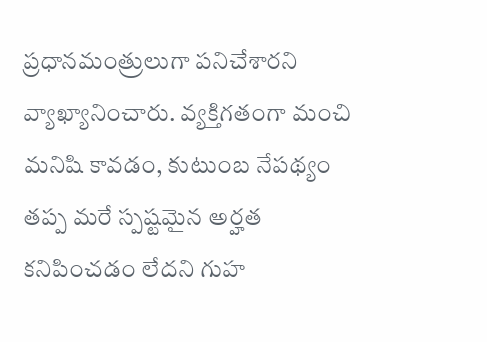ప్రధానమంత్రులుగా పనిచేశారని వ్యాఖ్యానించారు. వ్యక్తిగతంగా మంచి మనిషి కావడం, కుటుంబ నేపథ్యం తప్ప మరే స్పష్టమైన అర్హత కనిపించడం లేదని గుహ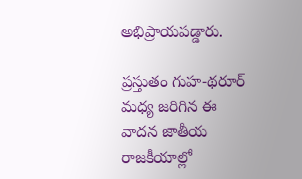అభిప్రాయపడ్డారు.

ప్రస్తుతం గుహ-థరూర్ మధ్య జరిగిన ఈ వాదన జాతీయ రాజకీయాల్లో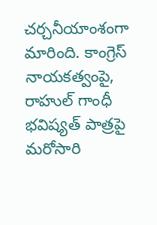చర్చనీయాంశంగా మారింది. కాంగ్రెస్ నాయకత్వంపై, రాహుల్ గాంధీ భవిష్యత్ పాత్రపై మరోసారి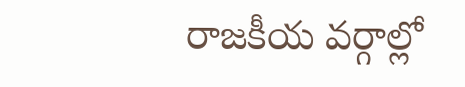రాజకీయ వర్గాల్లో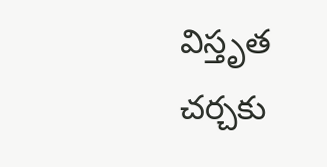విస్తృత చర్చకు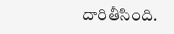దారితీసింది.